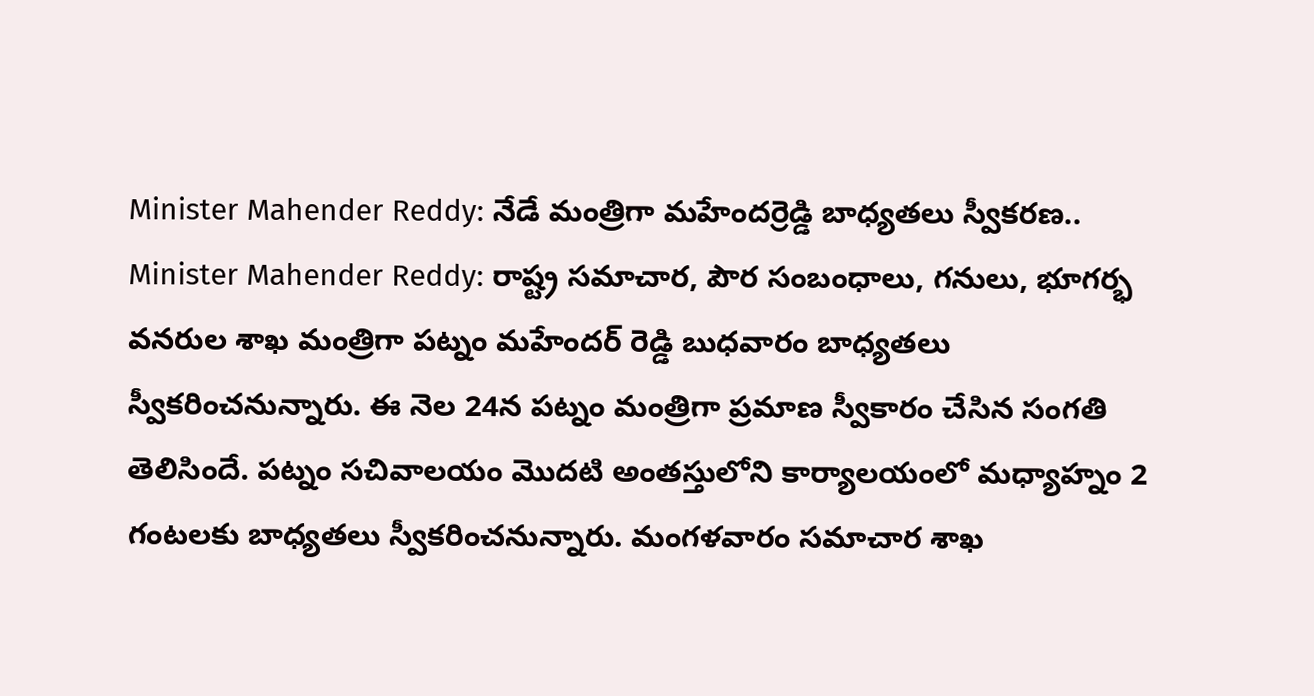Minister Mahender Reddy: నేడే మంత్రిగా మహేందర్రెడ్డి బాధ్యతలు స్వీకరణ..
Minister Mahender Reddy: రాష్ట్ర సమాచార, పౌర సంబంధాలు, గనులు, భూగర్భ వనరుల శాఖ మంత్రిగా పట్నం మహేందర్ రెడ్డి బుధవారం బాధ్యతలు స్వీకరించనున్నారు. ఈ నెల 24న పట్నం మంత్రిగా ప్రమాణ స్వీకారం చేసిన సంగతి తెలిసిందే. పట్నం సచివాలయం మొదటి అంతస్తులోని కార్యాలయంలో మధ్యాహ్నం 2 గంటలకు బాధ్యతలు స్వీకరించనున్నారు. మంగళవారం సమాచార శాఖ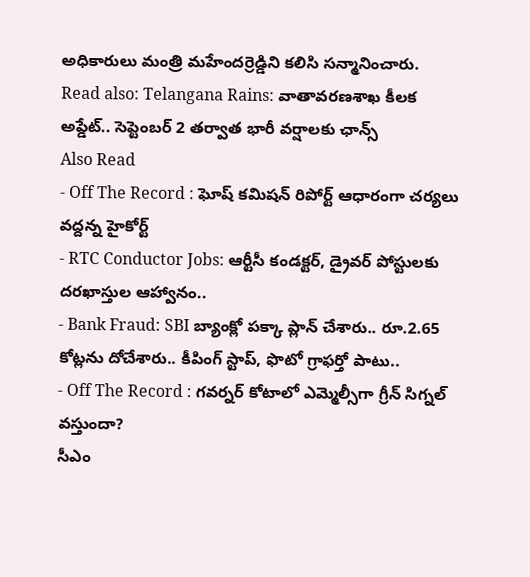అధికారులు మంత్రి మహేందర్రెడ్డిని కలిసి సన్మానించారు.
Read also: Telangana Rains: వాతావరణశాఖ కీలక అప్డేట్.. సెప్టెంబర్ 2 తర్వాత భారీ వర్షాలకు ఛాన్స్
Also Read
- Off The Record : ఘోష్ కమిషన్ రిపోర్ట్ ఆధారంగా చర్యలు వద్దన్న హైకోర్ట్
- RTC Conductor Jobs: ఆర్టీసీ కండక్టర్, డ్రైవర్ పోస్టులకు దరఖాస్తుల ఆహ్వానం..
- Bank Fraud: SBI బ్యాంక్లో పక్కా ప్లాన్ చేశారు.. రూ.2.65 కోట్లను దోచేశారు.. కీపింగ్ స్టాప్, ఫొటో గ్రాఫర్తో పాటు..
- Off The Record : గవర్నర్ కోటాలో ఎమ్మెల్సీగా గ్రీన్ సిగ్నల్ వస్తుందా?
సీఎం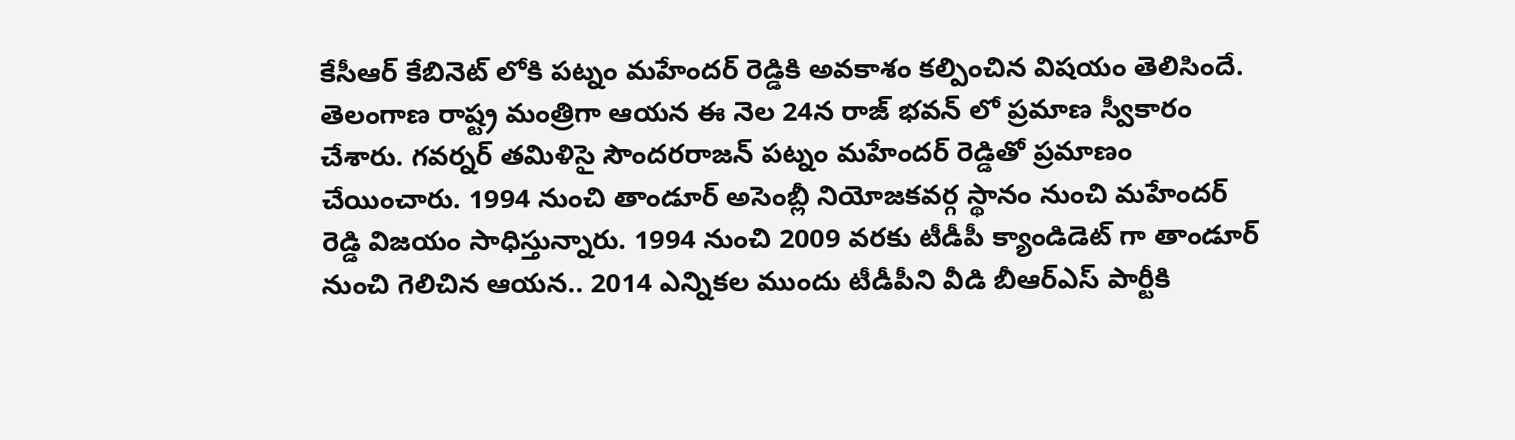కేసీఆర్ కేబినెట్ లోకి పట్నం మహేందర్ రెడ్డికి అవకాశం కల్పించిన విషయం తెలిసిందే. తెలంగాణ రాష్ట్ర మంత్రిగా ఆయన ఈ నెల 24న రాజ్ భవన్ లో ప్రమాణ స్వీకారం చేశారు. గవర్నర్ తమిళిసై సౌందరరాజన్ పట్నం మహేందర్ రెడ్డితో ప్రమాణం చేయించారు. 1994 నుంచి తాండూర్ అసెంబ్లీ నియోజకవర్గ స్థానం నుంచి మహేందర్ రెడ్డి విజయం సాధిస్తున్నారు. 1994 నుంచి 2009 వరకు టీడీపీ క్యాండిడెట్ గా తాండూర్ నుంచి గెలిచిన ఆయన.. 2014 ఎన్నికల ముందు టీడీపీని వీడి బీఆర్ఎస్ పార్టీకి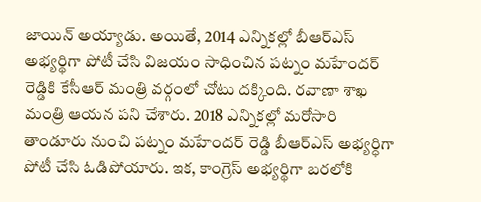జాయిన్ అయ్యాడు. అయితే, 2014 ఎన్నికల్లో బీఆర్ఎస్ అభ్యర్థిగా పోటీ చేసి విజయం సాధించిన పట్నం మహేందర్ రెడ్డికి కేసీఆర్ మంత్రి వర్గంలో చోటు దక్కింది. రవాణా శాఖ మంత్రి ఆయన పని చేశారు. 2018 ఎన్నికల్లో మరోసారి తాండూరు నుంచి పట్నం మహేందర్ రెడ్డి బీఆర్ఎస్ అభ్యర్ధిగా పోటీ చేసి ఓడిపోయారు. ఇక, కాంగ్రెస్ అభ్యర్థిగా బరలోకి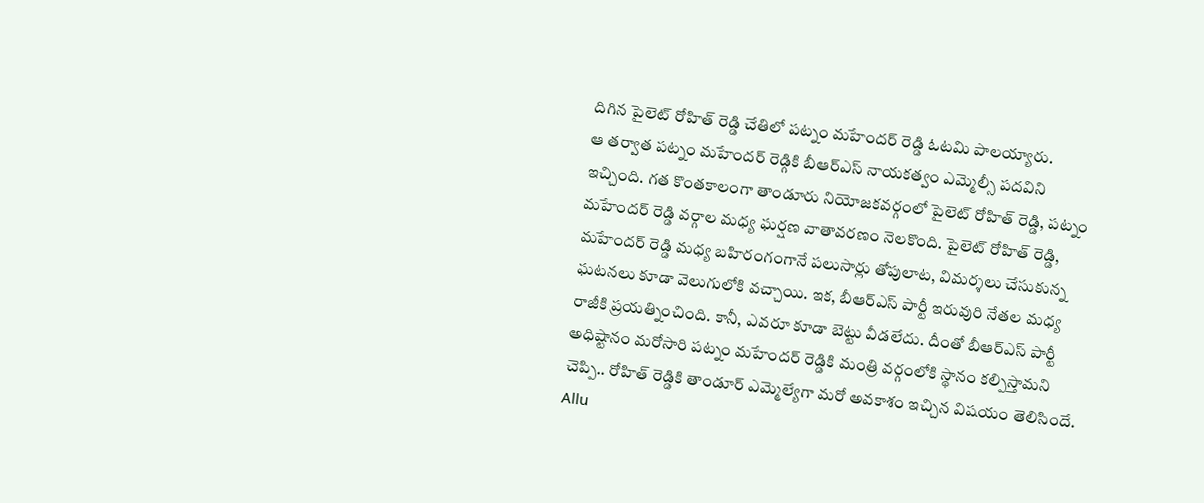దిగిన పైలెట్ రోహిత్ రెడ్డి చేతిలో పట్నం మహేందర్ రెడ్డి ఓటమి పాలయ్యారు.
ఆ తర్వాత పట్నం మహేందర్ రెడ్గికి బీఆర్ఎస్ నాయకత్వం ఎమ్మెల్సీ పదవిని ఇచ్చింది. గత కొంతకాలంగా తాండూరు నియోజకవర్గంలో పైలెట్ రోహిత్ రెడ్డి, పట్నం మహేందర్ రెడ్డి వర్గాల మధ్య ఘర్షణ వాతావరణం నెలకొంది. పైలెట్ రోహిత్ రెడ్డి, మహేందర్ రెడ్డి మధ్య బహిరంగంగానే పలుసార్లు తోపులాట, విమర్శలు చేసుకున్న ఘటనలు కూడా వెలుగులోకి వచ్చాయి. ఇక, బీఆర్ఎస్ పార్టీ ఇరువురి నేతల మధ్య రాజీకి ప్రయత్నించింది. కానీ, ఎవరూ కూడా బెట్టు వీడలేదు. దీంతో బీఆర్ఎస్ పార్టీ అధిష్టానం మరోసారి పట్నం మహేందర్ రెడ్డికి మంత్రి వర్గంలోకి స్థానం కల్పిస్తామని చెప్పి.. రోహిత్ రెడ్డికి తాండూర్ ఎమ్మెల్యేగా మరో అవకాశం ఇచ్చిన విషయం తెలిసిందే.
Allu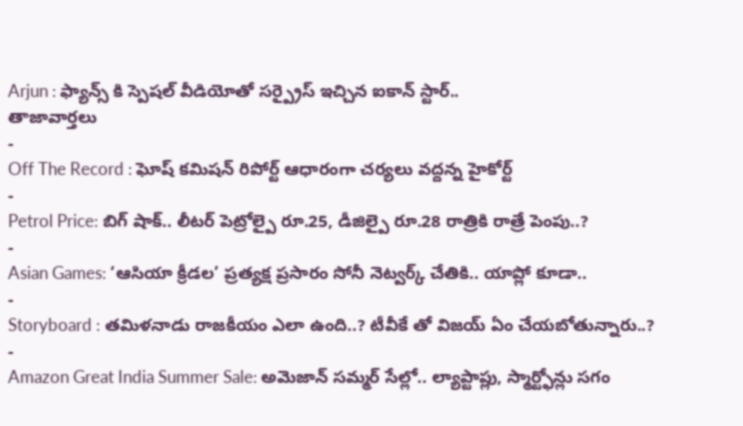Arjun : ఫ్యాన్స్ కి స్పెషల్ వీడియోతో సర్ప్రైస్ ఇచ్చిన ఐకాన్ స్టార్..
తాజావార్తలు
-
Off The Record : ఘోష్ కమిషన్ రిపోర్ట్ ఆధారంగా చర్యలు వద్దన్న హైకోర్ట్
-
Petrol Price: బిగ్ షాక్.. లీటర్ పెట్రోల్పై రూ.25, డీజిల్పై రూ.28 రాత్రికి రాత్రే పెంపు..?
-
Asian Games: ‘ఆసియా క్రీడల’ ప్రత్యక్ష ప్రసారం సోనీ నెట్వర్క్ చేతికి.. యాప్లో కూడా..
-
Storyboard : తమిళనాడు రాజకీయం ఎలా ఉంది..? టీవీకే తో విజయ్ ఏం చేయబోతున్నారు..?
-
Amazon Great India Summer Sale: అమెజాన్ సమ్మర్ సేల్లో.. ల్యాప్టాప్లు, స్మార్ట్ఫోన్లు సగం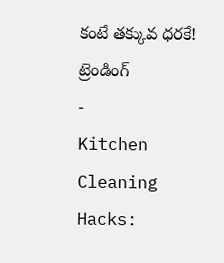కంటే తక్కువ ధరకే!
ట్రెండింగ్
-
Kitchen Cleaning Hacks: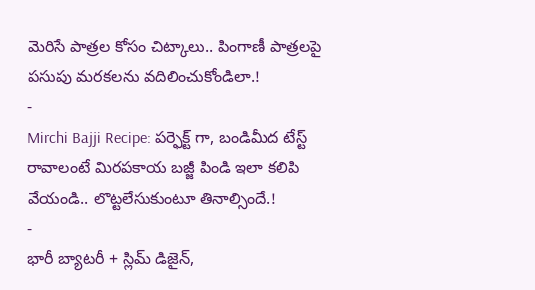మెరిసే పాత్రల కోసం చిట్కాలు.. పింగాణీ పాత్రలపై పసుపు మరకలను వదిలించుకోండిలా.!
-
Mirchi Bajji Recipe: పర్ఫెక్ట్ గా, బండిమీద టేస్ట్ రావాలంటే మిరపకాయ బజ్జీ పిండి ఇలా కలిపి వేయండి.. లొట్టలేసుకుంటూ తినాల్సిందే.!
-
భారీ బ్యాటరీ + స్లిమ్ డిజైన్,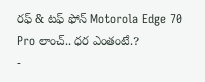రఫ్ & టఫ్ ఫోన్ Motorola Edge 70 Pro లాంచ్.. ధర ఎంతంటే.?
-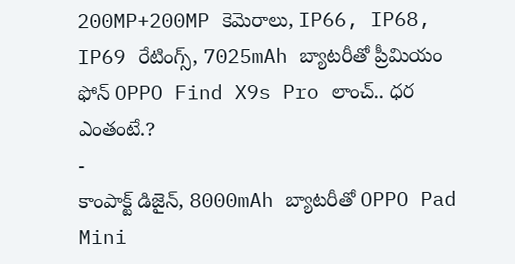200MP+200MP కెమెరాలు, IP66, IP68, IP69 రేటింగ్స్, 7025mAh బ్యాటరీతో ప్రీమియం ఫోన్ OPPO Find X9s Pro లాంచ్.. ధర ఎంతంటే.?
-
కాంపాక్ట్ డిజైన్, 8000mAh బ్యాటరీతో OPPO Pad Mini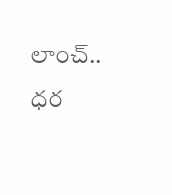లాంచ్.. ధర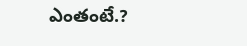ఎంతంటే.?